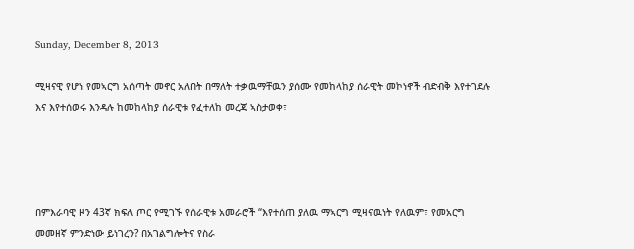Sunday, December 8, 2013

ሚዛናዊ የሆነ የመኣርግ አሰጣት መኖር አለበት በማለት ተቃዉማቸዉን ያሰሙ የመከላከያ ሰራዊት መኮነኖች ብድብቅ እየተገደሉ እና እየተሰወሩ እንዳሉ ከመከላከያ ሰራዊቱ የፈተለከ መረጃ ኣስታወቀ፣




በምእራባዊ ዞን 43ኛ ክፍለ ጦር የሚገኙ የሰራዊቱ አመራሮች “እየተሰጠ ያለዉ ማኣርግ ሚዛናዉነት የለዉም፣ የመአርግ መመዘኛ ምንድነው ይነገረን? በአገልግሎትና የስራ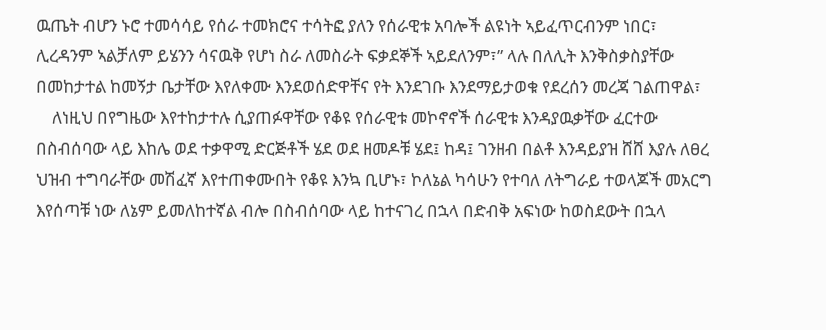ዉጤት ብሆን ኑሮ ተመሳሳይ የሰራ ተመክሮና ተሳትፎ ያለን የሰራዊቱ አባሎች ልዩነት ኣይፈጥርብንም ነበር፣ ሊረዳንም ኣልቻለም ይሄንን ሳናዉቅ የሆነ ስራ ለመስራት ፍቃደኞች ኣይደለንም፣” ላሉ በለሊት እንቅስቃስያቸው በመከታተል ከመኝታ ቤታቸው እየለቀሙ እንደወሰድዋቸና የት እንደገቡ እንደማይታወቁ የደረሰን መረጃ ገልጠዋል፣
    ለነዚህ በየግዜው እየተከታተሉ ሲያጠፉዋቸው የቆዩ የሰራዊቱ መኮኖኖች ሰራዊቱ እንዳያዉቃቸው ፈርተው በስብሰባው ላይ እከሌ ወደ ተቃዋሚ ድርጅቶች ሄደ ወደ ዘመዶቹ ሄደ፤ ከዳ፤ ገንዘብ በልቶ እንዳይያዝ ሸሸ እያሉ ለፀረ ህዝብ ተግባራቸው መሽፈኛ እየተጠቀሙበት የቆዩ እንኳ ቢሆኑ፣ ኮለኔል ካሳሁን የተባለ ለትግራይ ተወላጆች መአርግ እየሰጣቹ ነው ለኔም ይመለከተኛል ብሎ በስብሰባው ላይ ከተናገረ በኋላ በድብቅ አፍነው ከወስደውት በኋላ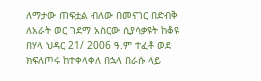ለማታው ጠፍቷል ብለው በመናገር በድብቅ ለአራት ወር ገደማ አስርው ሲያሳቃዩት ከቆዩ በሃላ ህዳር 21/ 2006 ዓ.ም ተፈቶ ወደ ክፍለጦሩ ከተቀላቀለ በኋላ በራሱ ላይ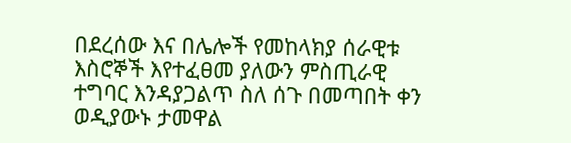በደረሰው እና በሌሎች የመከላክያ ሰራዊቱ እስሮኞች እየተፈፀመ ያለውን ምስጢራዊ ተግባር እንዳያጋልጥ ስለ ሰጉ በመጣበት ቀን ወዲያውኑ ታመዋል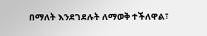በማለት እንደገደሉት ለማወቅ ተችለዋል፣